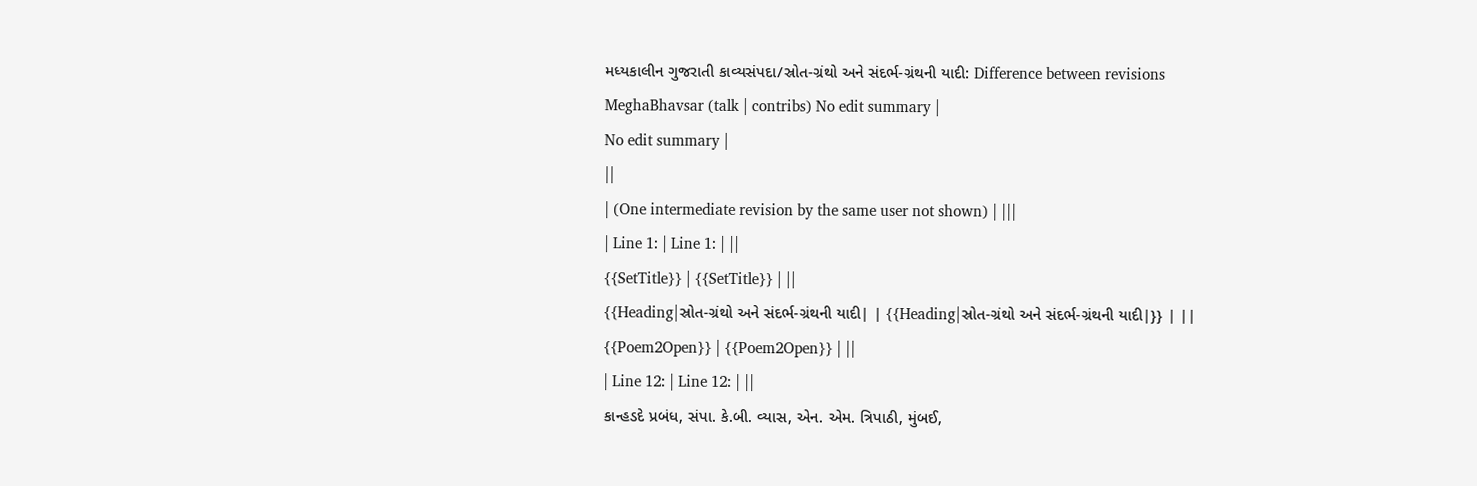મધ્યકાલીન ગુજરાતી કાવ્યસંપદા/સ્રોત-ગ્રંથો અને સંદર્ભ-ગ્રંથની યાદી: Difference between revisions
MeghaBhavsar (talk | contribs) No edit summary |
No edit summary |
||
| (One intermediate revision by the same user not shown) | |||
| Line 1: | Line 1: | ||
{{SetTitle}} | {{SetTitle}} | ||
{{Heading|સ્રોત-ગ્રંથો અને સંદર્ભ-ગ્રંથની યાદી| | {{Heading|સ્રોત-ગ્રંથો અને સંદર્ભ-ગ્રંથની યાદી|}} | ||
{{Poem2Open}} | {{Poem2Open}} | ||
| Line 12: | Line 12: | ||
કાન્હડદે પ્રબંધ, સંપા. કે.બી. વ્યાસ, એન. એમ. ત્રિપાઠી, મુંબઈ,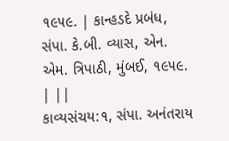૧૯૫૯. | કાન્હડદે પ્રબંધ, સંપા. કે.બી. વ્યાસ, એન. એમ. ત્રિપાઠી, મુંબઈ, ૧૯૫૯. | ||
કાવ્યસંચય:૧, સંપા. અનંતરાય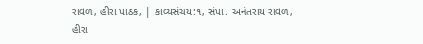રાવળ, હીરા પાઠક, | કાવ્યસંચય:૧, સંપા. અનંતરાય રાવળ, હીરા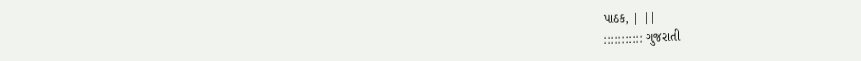પાઠક, | ||
::::::::::: ગુજરાતી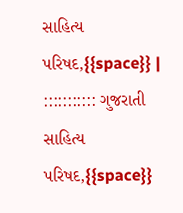સાહિત્ય પરિષદ,{{space}} | ::::::::::: ગુજરાતી સાહિત્ય પરિષદ,{{space}}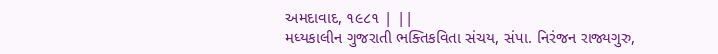અમદાવાદ, ૧૯૮૧ | ||
મધ્યકાલીન ગુજરાતી ભક્તિકવિતા સંચય, સંપા. નિરંજન રાજ્યગુરુ,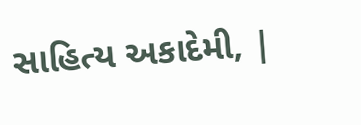સાહિત્ય અકાદેમી, |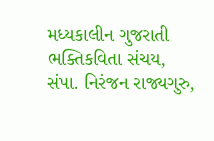મધ્યકાલીન ગુજરાતી ભક્તિકવિતા સંચય, સંપા. નિરંજન રાજ્યગુરુ,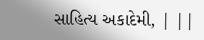સાહિત્ય અકાદેમી, | ||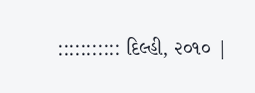::::::::::: દિલ્હી, ૨૦૧૦ |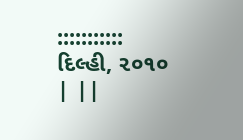::::::::::: દિલ્હી, ૨૦૧૦ | ||